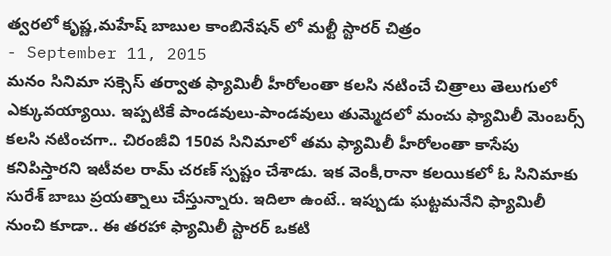త్వరలో కృష్ణ,మహేష్ బాబుల కాంబినేషన్ లో మల్టీ స్టారర్ చిత్రం
- September 11, 2015
మనం సినిమా సక్సెస్ తర్వాత ఫ్యామిలీ హీరోలంతా కలసి నటించే చిత్రాలు తెలుగులో ఎక్కువయ్యాయి. ఇప్పటికే పాండవులు-పాండవులు తుమ్మెదలో మంచు ఫ్యామిలీ మెంబర్స్ కలసి నటించగా.. చిరంజీవి 150వ సినిమాలో తమ ఫ్యామిలీ హీరోలంతా కాసేపు కనిపిస్తారని ఇటీవల రామ్ చరణ్ స్పష్టం చేశాడు. ఇక వెంకీ,రానా కలయికలో ఓ సినిమాకు సురేశ్ బాబు ప్రయత్నాలు చేస్తున్నారు. ఇదిలా ఉంటే.. ఇప్పుడు ఘట్టమనేని ఫ్యామిలీ నుంచి కూడా.. ఈ తరహా ఫ్యామిలీ స్టారర్ ఒకటి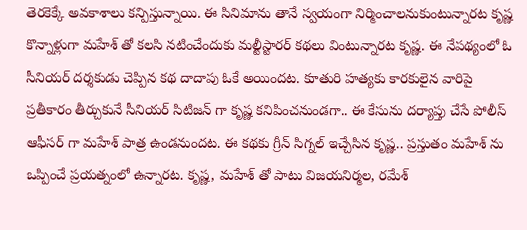తెరకెక్కే అవకాశాలు కన్పిస్తున్నాయి. ఈ సినిమాను తానే స్వయంగా నిర్మించాలనుకుంటున్నారట కృష్ణ కొన్నాళ్లుగా మహేశ్ తో కలసి నటించేందుకు మల్టీస్టారర్ కథలు వింటున్నారట కృష్ణ. ఈ నేపథ్యంలో ఓ సీనియర్ దర్శకుడు చెప్పిన కథ దాదాపు ఓకే అయిందట. కూతురి హత్యకు కారకులైన వారిపై ప్రతీకారం తీర్చుకునే సీనియర్ సిటిజన్ గా కృష్ణ కనిపించనుండగా.. ఈ కేసును దర్యాప్తు చేసే పోలీస్ ఆఫీసర్ గా మహేశ్ పాత్ర ఉండనుందట. ఈ కథకు గ్రీన్ సిగ్నల్ ఇచ్చేసిన కృష్ణ.. ప్రస్తుతం మహేశ్ ను ఒప్పించే ప్రయత్నంలో ఉన్నారట. కృష్ణ, మహేశ్ తో పాటు విజయనిర్మల, రమేశ్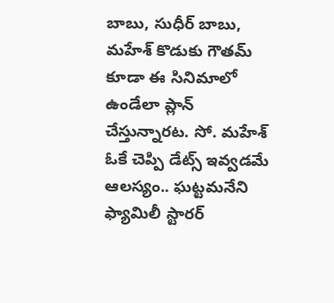బాబు, సుధీర్ బాబు, మహేశ్ కొడుకు గౌతమ్ కూడా ఈ సినిమాలో ఉండేలా ప్లాన్ చేస్తున్నారట. సో. మహేశ్ ఓకే చెప్పి డేట్స్ ఇవ్వడమే ఆలస్యం.. ఘట్టమనేని ఫ్యామిలీ స్టారర్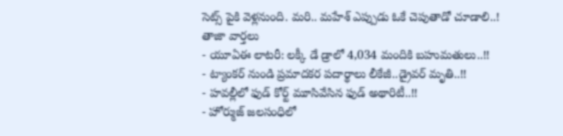సెట్స్ పైకి వెళ్లనుంది. మరి.. మహేశ్ ఎప్పుడు ఓకే చెపుతాడో చూడాలి..!
తాజా వార్తలు
- యూఏఈ లాటరీ: లక్కీ డే డ్రాలో 4,034 మందికి బహుమతులు..!!
- ట్యాంకర్ నుండి ప్రమాదకర పదార్థాలు లీకేజీ..డ్రైవర్ మృతి..!!
- హవల్లీలో ఫుడ్ కోర్ట్ మూసివేసిన ఫుడ్ అథారిటీ..!!
- హోర్ముజ్ జలసంధిలో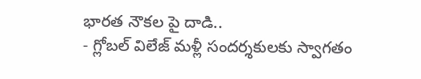భారత నౌకల పై దాడి..
- గ్లోబల్ విలేజ్ మళ్లీ సందర్శకులకు స్వాగతం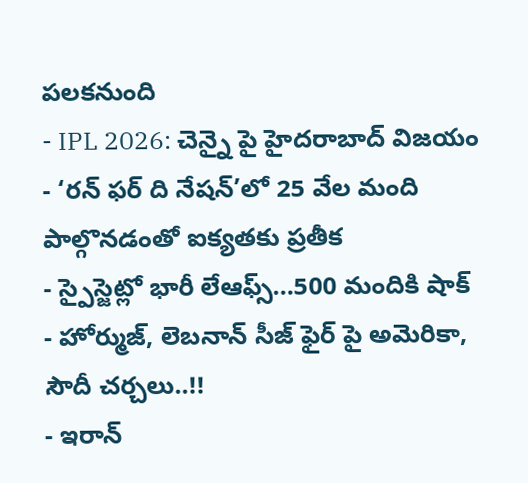పలకనుంది
- IPL 2026: చెన్నై పై హైదరాబాద్ విజయం
- ‘రన్ ఫర్ ది నేషన్’లో 25 వేల మంది పాల్గొనడంతో ఐక్యతకు ప్రతీక
- స్పైస్జెట్లో భారీ లేఆఫ్స్…500 మందికి షాక్
- హోర్ముజ్, లెబనాన్ సీజ్ ఫైర్ పై అమెరికా, సౌదీ చర్చలు..!!
- ఇరాన్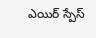ఎయిర్ స్పేస్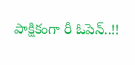పాక్షికంగా రీ ఓపెన్..!!